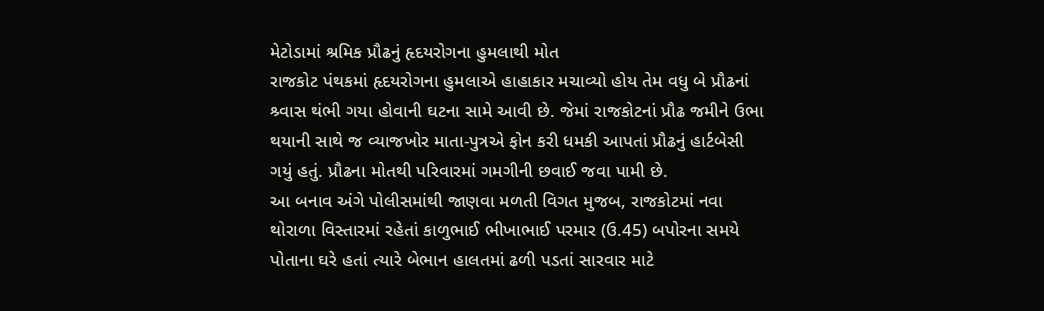મેટોડામાં શ્રમિક પ્રૌઢનું હૃદયરોગના હુમલાથી મોત
રાજકોટ પંથકમાં હૃદયરોગના હુમલાએ હાહાકાર મચાવ્યો હોય તેમ વધુ બે પ્રૌઢનાં શ્ર્વાસ થંભી ગયા હોવાની ઘટના સામે આવી છે. જેમાં રાજકોટનાં પ્રૌઢ જમીને ઉભા થયાની સાથે જ વ્યાજખોર માતા-પુત્રએ ફોન કરી ધમકી આપતાં પ્રૌઢનું હાર્ટબેસી ગયું હતું. પ્રૌઢના મોતથી પરિવારમાં ગમગીની છવાઈ જવા પામી છે.
આ બનાવ અંગે પોલીસમાંથી જાણવા મળતી વિગત મુજબ, રાજકોટમાં નવા થોરાળા વિસ્તારમાં રહેતાં કાળુભાઈ ભીખાભાઈ પરમાર (ઉ.45) બપોરના સમયે પોતાના ઘરે હતાં ત્યારે બેભાન હાલતમાં ઢળી પડતાં સારવાર માટે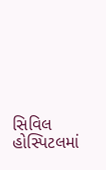સિવિલ હોસ્પિટલમાં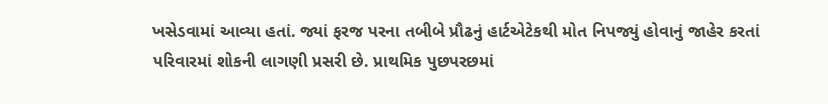ખસેડવામાં આવ્યા હતાં. જ્યાં ફરજ પરના તબીબે પ્રૌઢનું હાર્ટએટેકથી મોત નિપજ્યું હોવાનું જાહેર કરતાં પરિવારમાં શોકની લાગણી પ્રસરી છે. પ્રાથમિક પુછપરછમાં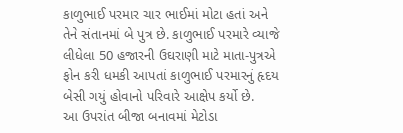કાળુભાઈ પરમાર ચાર ભાઈમાં મોટા હતાં અને તેને સંતાનમાં બે પુત્ર છે. કાળુભાઈ પરમારે વ્યાજે લીધેલા 50 હજારની ઉઘરાણી માટે માતા-પુત્રએ ફોન કરી ધમકી આપતાં કાળુભાઈ પરમારનું હૃદય બેસી ગયું હોવાનો પરિવારે આક્ષેપ કર્યો છે.
આ ઉપરાંત બીજા બનાવમાં મેટોડા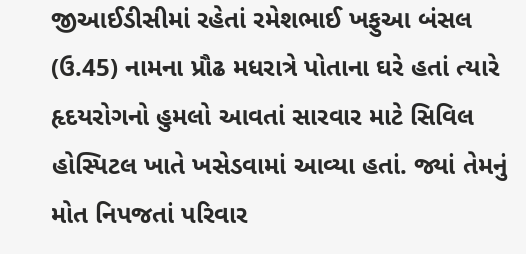જીઆઈડીસીમાં રહેતાં રમેશભાઈ ખફુઆ બંસલ (ઉ.45) નામના પ્રૌઢ મધરાત્રે પોતાના ઘરે હતાં ત્યારે હૃદયરોગનો હુમલો આવતાં સારવાર માટે સિવિલ હોસ્પિટલ ખાતે ખસેડવામાં આવ્યા હતાં. જ્યાં તેમનું મોત નિપજતાં પરિવાર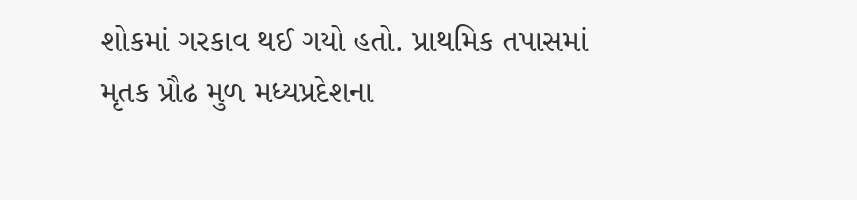શોકમાં ગરકાવ થઈ ગયો હતો. પ્રાથમિક તપાસમાં મૃતક પ્રૌઢ મુળ મધ્યપ્રદેશના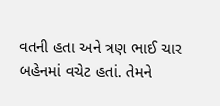વતની હતા અને ત્રણ ભાઈ ચાર બહેનમાં વચેટ હતાં. તેમને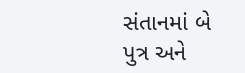સંતાનમાં બે પુત્ર અને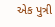એક પુત્રી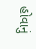હોવાનું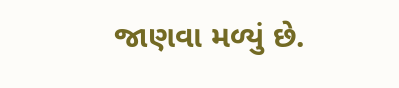જાણવા મળ્યું છે.